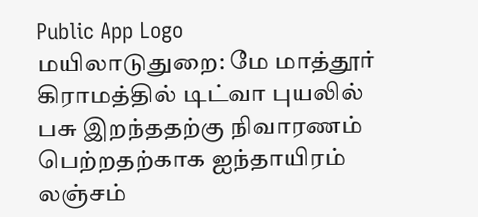Public App Logo
மயிலாடுதுறை: மே மாத்தூர் கிராமத்தில் டிட்வா புயலில் பசு இறந்ததற்கு நிவாரணம் பெற்றதற்காக ஐந்தாயிரம் லஞ்சம்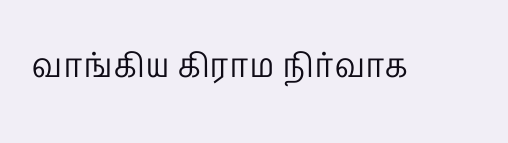வாங்கிய கிராம நிர்வாக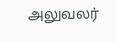அலுவலர்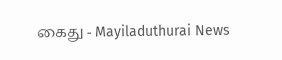கைது - Mayiladuthurai News